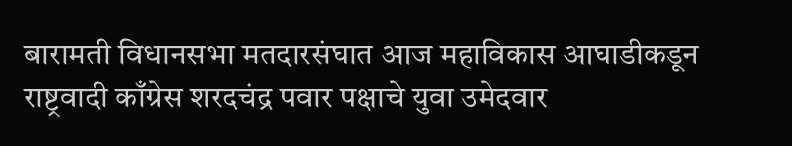बारामती विधानसभा मतदारसंघात आज महाविकास आघाडीकडून राष्ट्रवादी काँग्रेस शरदचंद्र पवार पक्षाचे युवा उमेदवार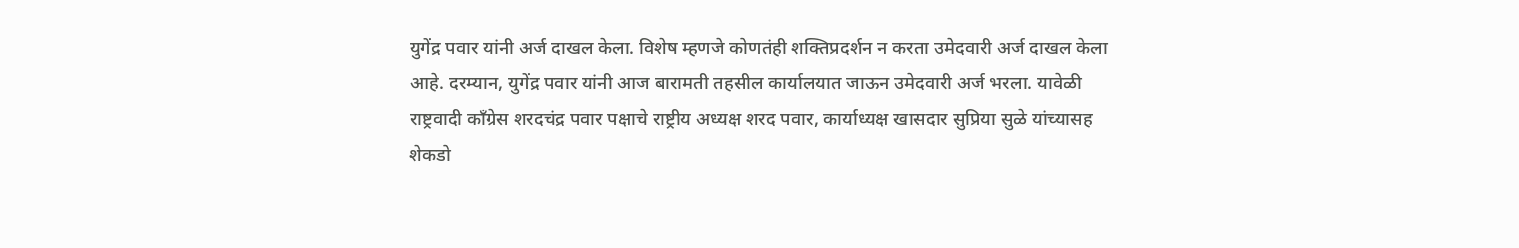युगेंद्र पवार यांनी अर्ज दाखल केला. विशेष म्हणजे कोणतंही शक्तिप्रदर्शन न करता उमेदवारी अर्ज दाखल केला आहे. दरम्यान, युगेंद्र पवार यांनी आज बारामती तहसील कार्यालयात जाऊन उमेदवारी अर्ज भरला. यावेळी राष्ट्रवादी काँग्रेस शरदचंद्र पवार पक्षाचे राष्ट्रीय अध्यक्ष शरद पवार, कार्याध्यक्ष खासदार सुप्रिया सुळे यांच्यासह शेकडो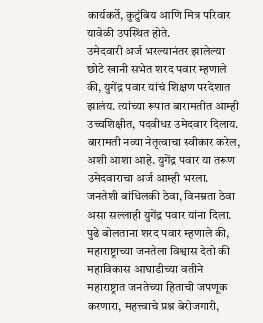कार्यकर्ते, कुटुंबिय आणि मित्र परिवार यावेळी उपस्थित होते.
उमेदवारी अर्ज भरल्यानंतर झालेल्या छोटे खानी सभेत शरद पवार म्हणाले की, युगेंद्र पवार यांचं शिक्षण परदेशात झालंय. त्यांच्या रूपात बारामतीत आम्ही उच्चशिक्षीत, पदवीधऱ उमेदवार दिलाय. बारामती नव्या नेतृत्वाचा स्वीकार करेल, अशी आशा आहे. युगेंद्र पवार या तरूण उमेदवाराचा अर्ज आम्ही भरला. जनतेशी बांधिलकी ठेवा, विनम्रता ठेवा असा सल्लाही युगेंद्र पवार यांना दिला.
पुढे बोलताना शरद पवार म्हणाले की, महाराष्ट्राच्या जनतेला विश्वास देतो की महाविकास आघाडीच्या वतीने महाराष्ट्रात जनतेच्या हिताची जपणूक करणारा, महत्त्वाचे प्रश्न बेरोजगारी,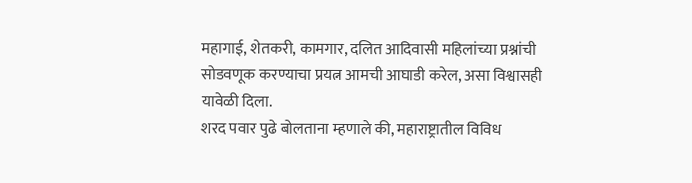महागाई, शेतकरी, कामगार, दलित आदिवासी महिलांच्या प्रश्नांची सोडवणूक करण्याचा प्रयत्न आमची आघाडी करेल, असा विश्वासही यावेळी दिला.
शरद पवार पुढे बोलताना म्हणाले की, महाराष्ट्रातील विविध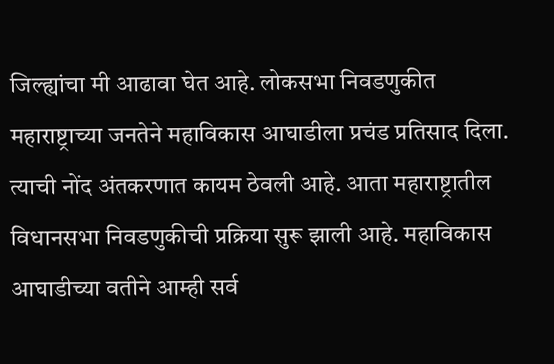जिल्ह्यांचा मी आढावा घेत आहे. लोकसभा निवडणुकीत महाराष्ट्राच्या जनतेने महाविकास आघाडीला प्रचंड प्रतिसाद दिला. त्याची नोंद अंतकरणात कायम ठेवली आहे. आता महाराष्ट्रातील विधानसभा निवडणुकीची प्रक्रिया सुरू झाली आहे. महाविकास आघाडीच्या वतीने आम्ही सर्व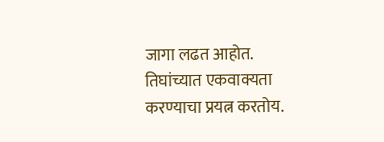जागा लढत आहोत. तिघांच्यात एकवाक्यता करण्याचा प्रयत्न करतोय.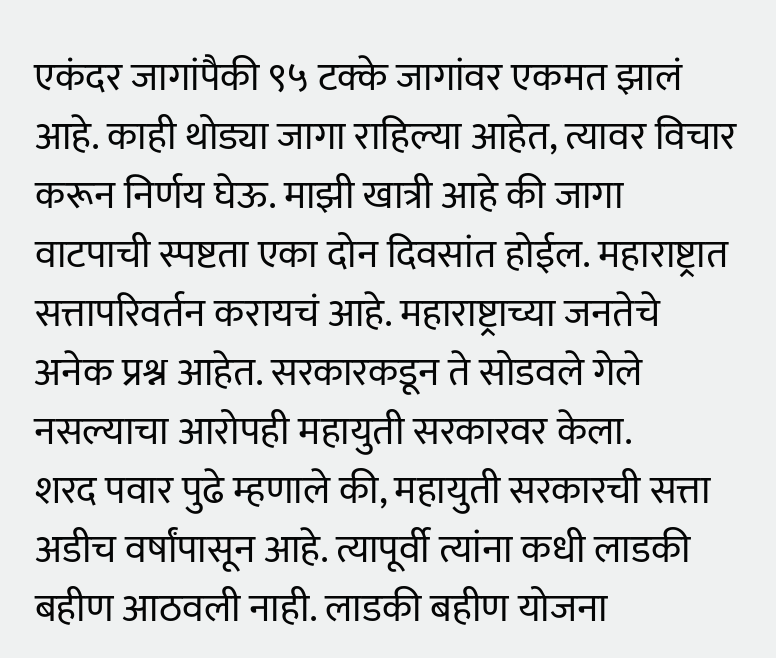एकंदर जागांपैकी ९५ टक्के जागांवर एकमत झालं आहे. काही थोड्या जागा राहिल्या आहेत, त्यावर विचार करून निर्णय घेऊ. माझी खात्री आहे की जागा वाटपाची स्पष्टता एका दोन दिवसांत होईल. महाराष्ट्रात सत्तापरिवर्तन करायचं आहे. महाराष्ट्राच्या जनतेचे अनेक प्रश्न आहेत. सरकारकडून ते सोडवले गेले नसल्याचा आरोपही महायुती सरकारवर केला.
शरद पवार पुढे म्हणाले की, महायुती सरकारची सत्ता अडीच वर्षांपासून आहे. त्यापूर्वी त्यांना कधी लाडकी बहीण आठवली नाही. लाडकी बहीण योजना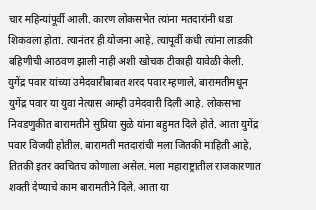चार महिन्यांपूर्वी आली. कारण लोकसभेत त्यांना मतदारांनी धडा शिकवला होता. त्यानंतर ही योजना आहे. त्यापूर्वी कधी त्यांना लाडकी बहिणीची आठवण झाली नाही अशी खोचक टीकाही यावेळी केली.
युगेंद्र पवार यांच्या उमेदवारीबाबत शरद पवार म्हणाले, बारामतीमधून युगेंद्र पवार या युवा नेत्यास आम्ही उमेदवारी दिली आहे. लोकसभा निवडणुकीत बारामतीने सुप्रिया सुळे यांना बहुमत दिले होते. आता युगेंद्र पवार विजयी होतील. बारामती मतदारांची मला जितकी माहिती आहे, तितकी इतर क्वचितच कोणाला असेल. मला महाराष्ट्रातील राजकारणात शक्ती देण्याचे काम बारामतीने दिले. आता या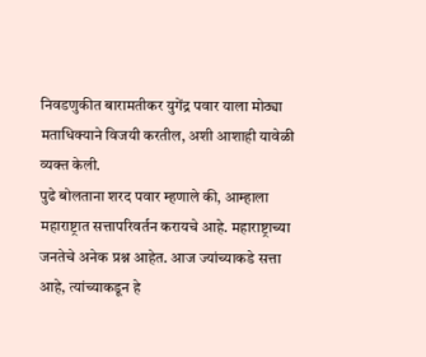निवडणुकीत बारामतीकर युगेंद्र पवार याला मोठ्या मताधिक्याने विजयी करतील, अशी आशाही यावेळी व्यक्त केली.
पुढे बोलताना शरद पवार म्हणाले की, आम्हाला महाराष्ट्रात सत्तापरिवर्तन करायचे आहे. महाराष्ट्राच्या जनतेचे अनेक प्रश्न आहेत. आज ज्यांच्याकडे सत्ता आहे, त्यांच्याकडून हे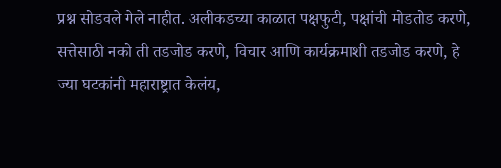प्रश्न सोडवले गेले नाहीत. अलीकडच्या काळात पक्षफुटी, पक्षांची मोडतोड करणे, सत्तेसाठी नको ती तडजोड करणे, विचार आणि कार्यक्रमाशी तडजोड करणे, हे ज्या घटकांनी महाराष्ट्रात केलंय,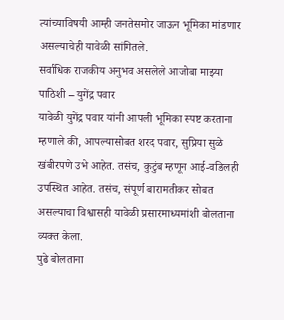त्यांच्याविषयी आम्ही जनतेसमोर जाऊन भूमिका मांडणार असल्याचेही यावेळी सांगितले.
सर्वाधिक राजकीय अनुभव असलेले आजोबा माझ्या पाठिशी – युगेंद्र पवार
यावेळी युगेंद्र पवार यांनी आपली भूमिका स्पष्ट करताना म्हणाले की, आपल्यासोबत शरद पवार, सुप्रिया सुळे खंबीरपणे उभे आहेत. तसंच, कुटुंब म्हणून आई-वडिलही उपस्थित आहेत. तसंच, संपूर्ण बारामतीकर सोबत असल्याचा विश्वासही यावेळी प्रसारमाध्यमांशी बोलताना व्यक्त केला.
पुढे बोलताना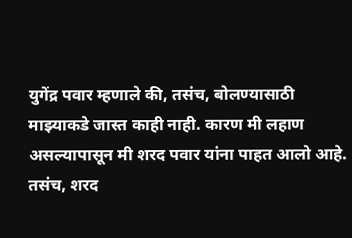युगेंद्र पवार म्हणाले की, तसंच, बोलण्यासाठी माझ्याकडे जास्त काही नाही. कारण मी लहाण असल्यापासून मी शरद पवार यांना पाहत आलो आहे. तसंच, शरद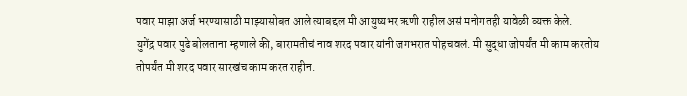पवार माझा अर्ज भरण्यासाठी माझ्यासोबत आले त्याबद्दल मी आयुष्यभर ऋणी राहील असं मनोगतही यावेळी व्यक्त केले.
युगेंद्र पवार पुढे बोलताना म्हणाले की, बारामतीचं नाव शरद पवार यांनी जगभरात पोहचवलं. मी सुद्धा जोपर्यंत मी काम करतोय तोपर्यंत मी शरद पवार सारखंच काम करत राहीन.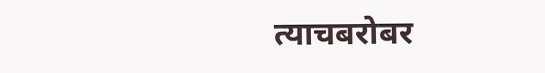त्याचबरोबर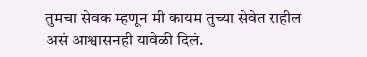तुमचा सेवक म्हणून मी कायम तुच्या सेवेत राहील असं आश्वासनही यावेळी दिलं.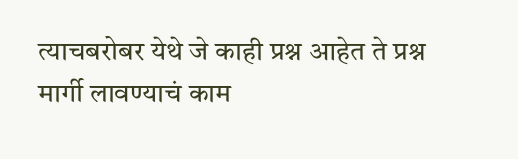त्याचबरोबर येथे जे काही प्रश्न आहेत ते प्रश्न मार्गी लावण्याचं काम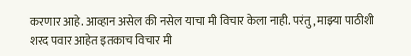करणार आहे. आव्हान असेल की नसेल याचा मी विचार केला नाही. परंतु, माझ्या पाठीशी शरद पवार आहेत इतकाच विचार मी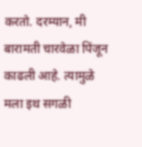करतो. दरम्यान, मी बारामती चारवेळा पिंजून काढली आहे. त्यामुळे मला इथ सगळी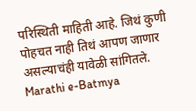परिस्थिती माहिती आहे. जिथं कुणी पोहचत नाही तिथं आपण जाणार असल्याचंही यावेळी सांगितले.
Marathi e-Batmya